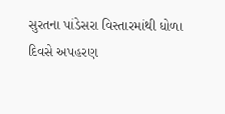સુરતના પાંડેસરા વિસ્તારમાંથી ધોળા દિવસે અપહરણ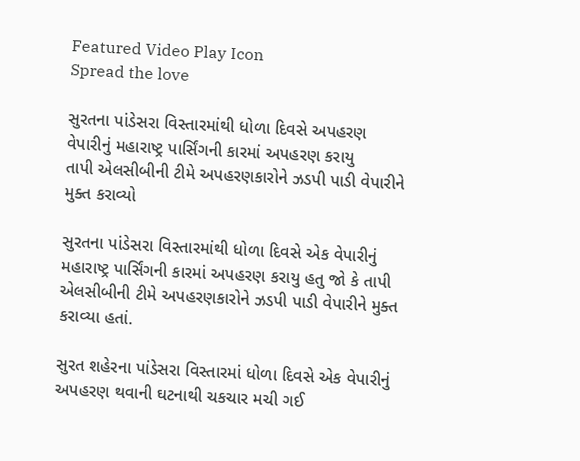Featured Video Play Icon
Spread the love

સુરતના પાંડેસરા વિસ્તારમાંથી ધોળા દિવસે અપહરણ
વેપારીનું મહારાષ્ટ્ર પાર્સિંગની કારમાં અપહરણ કરાયુ
તાપી એલસીબીની ટીમે અપહરણકારોને ઝડપી પાડી વેપારીને મુક્ત કરાવ્યો

સુરતના પાંડેસરા વિસ્તારમાંથી ધોળા દિવસે એક વેપારીનું મહારાષ્ટ્ર પાર્સિંગની કારમાં અપહરણ કરાયુ હતુ જો કે તાપી એલસીબીની ટીમે અપહરણકારોને ઝડપી પાડી વેપારીને મુક્ત કરાવ્યા હતાં.

સુરત શહેરના પાંડેસરા વિસ્તારમાં ધોળા દિવસે એક વેપારીનું અપહરણ થવાની ઘટનાથી ચકચાર મચી ગઈ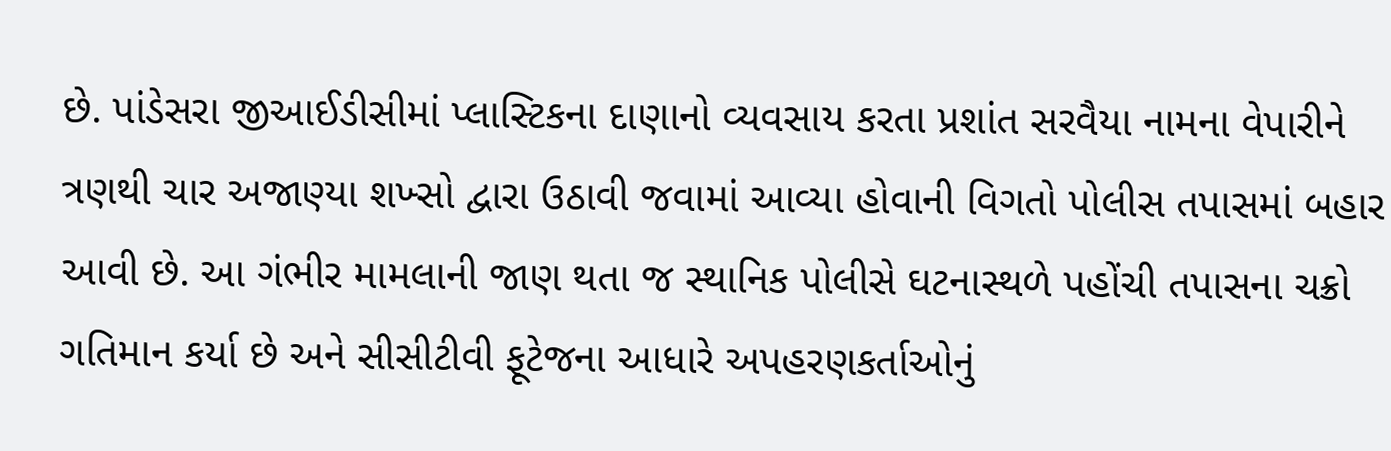છે. પાંડેસરા જીઆઈડીસીમાં પ્લાસ્ટિકના દાણાનો વ્યવસાય કરતા પ્રશાંત સરવૈયા નામના વેપારીને ત્રણથી ચાર અજાણ્યા શખ્સો દ્વારા ઉઠાવી જવામાં આવ્યા હોવાની વિગતો પોલીસ તપાસમાં બહાર આવી છે. આ ગંભીર મામલાની જાણ થતા જ સ્થાનિક પોલીસે ઘટનાસ્થળે પહોંચી તપાસના ચક્રો ગતિમાન કર્યા છે અને સીસીટીવી ફૂટેજના આધારે અપહરણકર્તાઓનું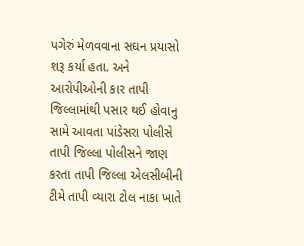પગેરું મેળવવાના સઘન પ્રયાસો શરૂ કર્યા હતા. અને આરોપીઓની કાર તાપી જિલ્લામાંથી પસાર થઈ હોવાનુ સામે આવતા પાંડેસરા પોલીસે તાપી જિલ્લા પોલીસને જાણ કરતા તાપી જિલ્લા એલસીબીની ટીમે તાપી વ્યારા ટોલ નાકા ખાતે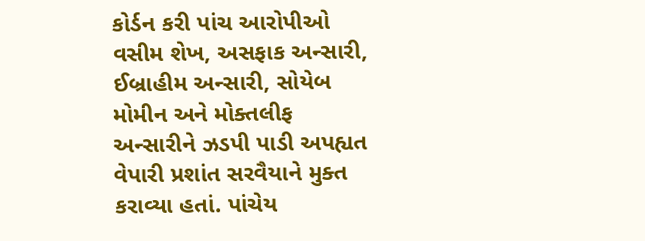કોર્ડન કરી પાંચ આરોપીઓ વસીમ શેખ, અસફાક અન્સારી, ઈબ્રાહીમ અન્સારી, સોયેબ મોમીન અને મોક્તલીફ અન્સારીને ઝડપી પાડી અપહ્યત વેપારી પ્રશાંત સરવૈયાને મુક્ત કરાવ્યા હતાં. પાંચેય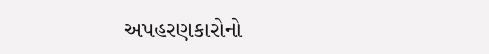અપહરણકારોનો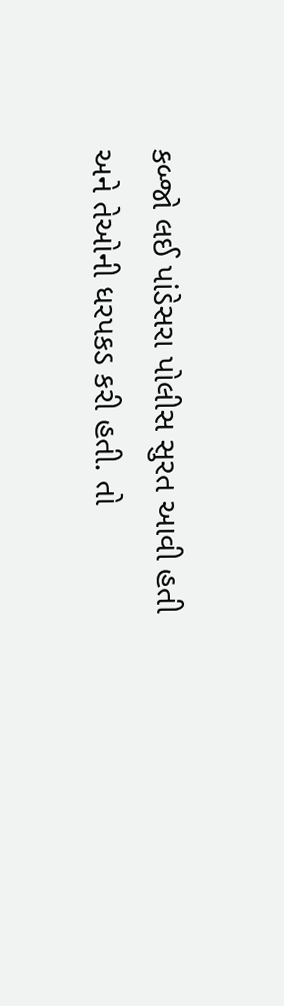કબ્જો લઈ પાંડેસરા પોલીસ સુરત આવી હતી અને તેઓની ધરપકડ કરી હતી. તો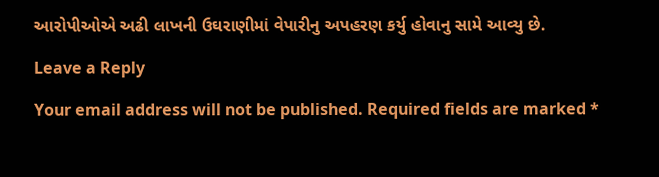આરોપીઓએ અઢી લાખની ઉઘરાણીમાં વેપારીનુ અપહરણ કર્યુ હોવાનુ સામે આવ્યુ છે.

Leave a Reply

Your email address will not be published. Required fields are marked *